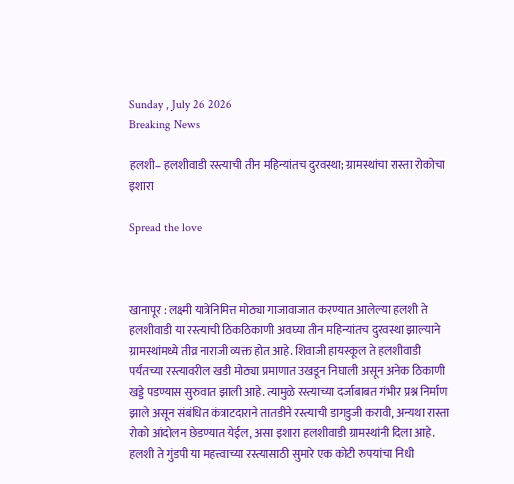Sunday , July 26 2026
Breaking News

हलशी– हलशीवाडी रस्त्याची तीन महिन्यांतच दुरवस्था; ग्रामस्थांचा रास्ता रोकोचा इशारा

Spread the love



खानापूर : लक्ष्मी यात्रेनिमित्त मोठ्या गाजावाजात करण्यात आलेल्या हलशी ते हलशीवाडी या रस्त्याची ठिकठिकाणी अवघ्या तीन महिन्यांतच दुरवस्था झाल्याने ग्रामस्थांमध्ये तीव्र नाराजी व्यक्त होत आहे. शिवाजी हायस्कूल ते हलशीवाडी पर्यंतच्या रस्त्यावरील खडी मोठ्या प्रमाणात उखडून निघाली असून अनेक ठिकाणी खड्डे पडण्यास सुरुवात झाली आहे. त्यामुळे रस्त्याच्या दर्जाबाबत गंभीर प्रश्न निर्माण झाले असून संबंधित कंत्राटदाराने तातडीने रस्त्याची डागडुजी करावी, अन्यथा रास्ता रोको आंदोलन छेडण्यात येईल, असा इशारा हलशीवाडी ग्रामस्थांनी दिला आहे.
हलशी ते गुंडपी या महत्त्वाच्या रस्त्यासाठी सुमारे एक कोटी रुपयांचा निधी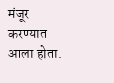मंजूर करण्यात आला होता.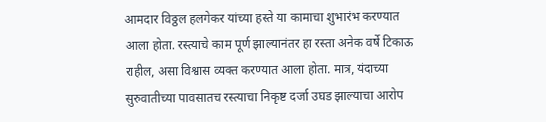आमदार विठ्ठल हलगेकर यांच्या हस्ते या कामाचा शुभारंभ करण्यात आला होता. रस्त्याचे काम पूर्ण झाल्यानंतर हा रस्ता अनेक वर्षे टिकाऊ राहील, असा विश्वास व्यक्त करण्यात आला होता. मात्र, यंदाच्या सुरुवातीच्या पावसातच रस्त्याचा निकृष्ट दर्जा उघड झाल्याचा आरोप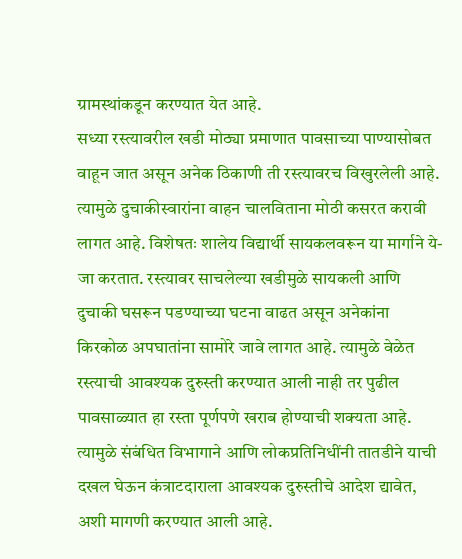ग्रामस्थांकडून करण्यात येत आहे.
सध्या रस्त्यावरील खडी मोठ्या प्रमाणात पावसाच्या पाण्यासोबत वाहून जात असून अनेक ठिकाणी ती रस्त्यावरच विखुरलेली आहे. त्यामुळे दुचाकीस्वारांना वाहन चालविताना मोठी कसरत करावी लागत आहे. विशेषतः शालेय विद्यार्थी सायकलवरून या मार्गाने ये-जा करतात. रस्त्यावर साचलेल्या खडीमुळे सायकली आणि दुचाकी घसरून पडण्याच्या घटना वाढत असून अनेकांना किरकोळ अपघातांना सामोरे जावे लागत आहे. त्यामुळे वेळेत रस्त्याची आवश्यक दुरुस्ती करण्यात आली नाही तर पुढील पावसाळ्यात हा रस्ता पूर्णपणे खराब होण्याची शक्यता आहे. त्यामुळे संबंधित विभागाने आणि लोकप्रतिनिधींनी तातडीने याची दखल घेऊन कंत्राटदाराला आवश्यक दुरुस्तीचे आदेश द्यावेत, अशी मागणी करण्यात आली आहे.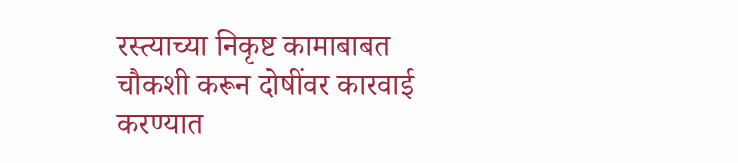रस्त्याच्या निकृष्ट कामाबाबत चौकशी करून दोषींवर कारवाई करण्यात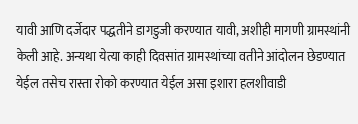यावी आणि दर्जेदार पद्धतीने डागडुजी करण्यात यावी, अशीही मागणी ग्रामस्थांनी केली आहे. अन्यथा येत्या काही दिवसांत ग्रामस्थांच्या वतीने आंदोलन छेडण्यात येईल तसेच रास्ता रोको करण्यात येईल असा इशारा हलशीवाडी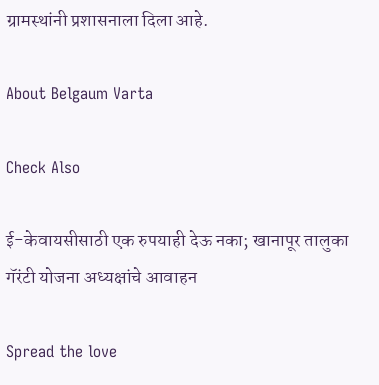ग्रामस्थांनी प्रशासनाला दिला आहे.

About Belgaum Varta

Check Also

ई-केवायसीसाठी एक रुपयाही देऊ नका; खानापूर तालुका गॅरंटी योजना अध्यक्षांचे आवाहन

Spread the love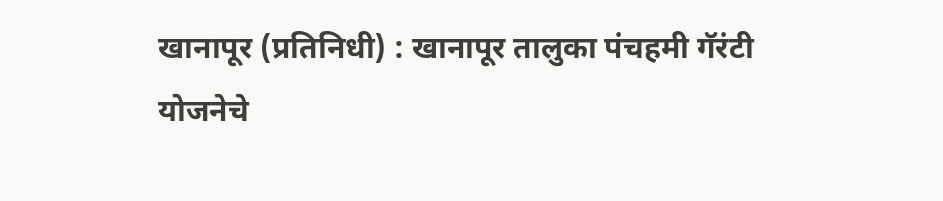खानापूर (प्रतिनिधी) : खानापूर तालुका पंचहमी गॅरंटी योजनेचे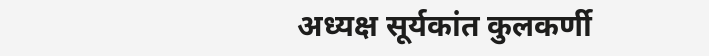अध्यक्ष सूर्यकांत कुलकर्णी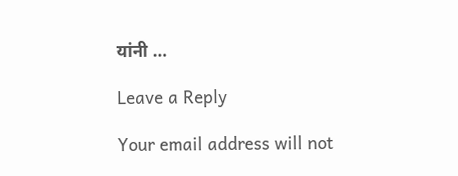यांनी …

Leave a Reply

Your email address will not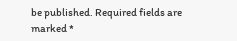be published. Required fields are marked *